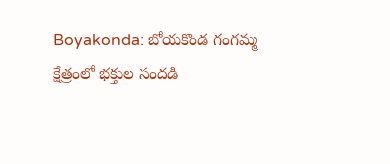Boyakonda: బోయకొండ గంగమ్మ క్షేత్రంలో భక్తుల సందడి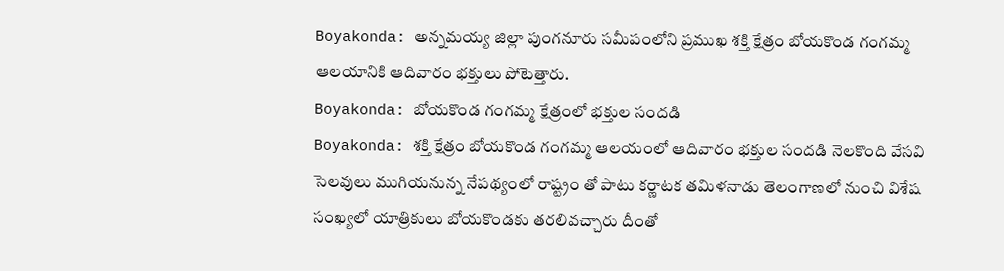Boyakonda: అన్నమయ్య జిల్లా పుంగనూరు సమీపంలోని ప్రముఖ శక్తి క్షేత్రం బోయకొండ గంగమ్మ ఆలయానికి ఆదివారం భక్తులు పోటెత్తారు.
Boyakonda: బోయకొండ గంగమ్మ క్షేత్రంలో భక్తుల సందడి
Boyakonda: శక్తి క్షేత్రం బోయకొండ గంగమ్మ ఆలయంలో ఆదివారం భక్తుల సందడి నెలకొంది వేసవి సెలవులు ముగియనున్న నేపథ్యంలో రాష్ట్రం తో పాటు కర్ణాటక తమిళనాడు తెలంగాణలో నుంచి విశేష సంఖ్యలో యాత్రికులు బోయకొండకు తరలివచ్చారు దీంతో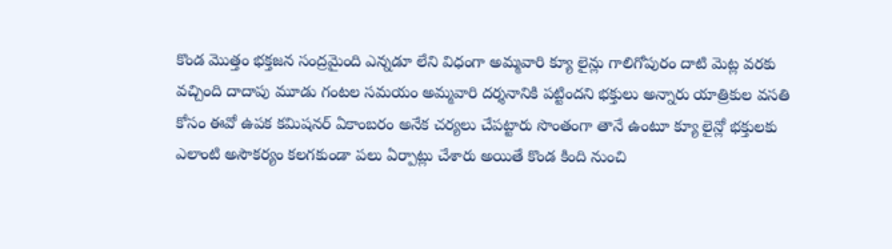కొండ మొత్తం భక్తజన సంద్రమైంది ఎన్నడూ లేని విధంగా అమ్మవారి క్యూ లైన్లు గాలిగోపురం దాటి మెట్ల వరకు వచ్చింది దాదాపు మూడు గంటల సమయం అమ్మవారి దర్శనానికి పట్టిందని భక్తులు అన్నారు యాత్రికుల వసతి కోసం ఈవో ఉపక కమిషనర్ ఏకాంబరం అనేక చర్యలు చేపట్టారు సొంతంగా తానే ఉంటూ క్యూ లైన్లో భక్తులకు ఎలాంటి అసౌకర్యం కలగకుండా పలు ఏర్పాట్లు చేశారు అయితే కొండ కింది నుంచి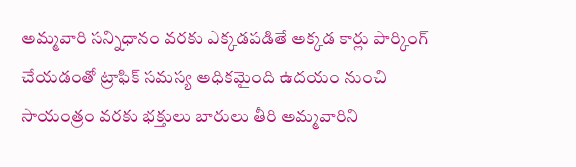అమ్మవారి సన్నిధానం వరకు ఎక్కడపడితే అక్కడ కార్లు పార్కింగ్ చేయడంతో ట్రాఫిక్ సమస్య అధికమైంది ఉదయం నుంచి సాయంత్రం వరకు భక్తులు బారులు తీరి అమ్మవారిని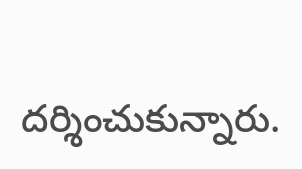దర్శించుకున్నారు.